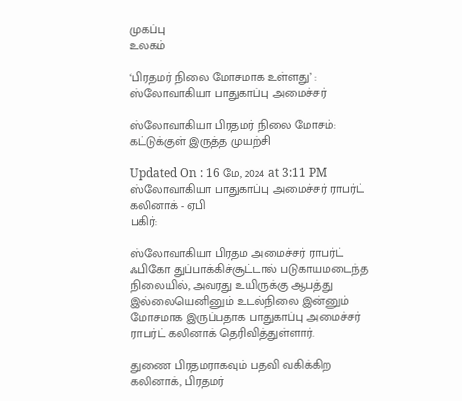முகப்பு
உலகம்

‘பிரதமர் நிலை மோசமாக உள்ளது’ : ஸ்லோவாகியா பாதுகாப்பு அமைச்சர்

ஸ்லோவாகியா பிரதமர் நிலை மோசம்: கட்டுக்குள் இருத்த முயற்சி

Updated On : 16 மே, 2024 at 3:11 PM
ஸ்லோவாகியா பாதுகாப்பு அமைச்சர் ராபர்ட் கலினாக் - ஏபி
பகிர்:

ஸ்லோவாகியா பிரதம அமைச்சர் ராபர்ட் ஃபிகோ துப்பாக்கிச்சூட்டால் படுகாயமடைந்த நிலையில், அவரது உயிருக்கு ஆபத்து இல்லையெனினும் உடல்நிலை இன்னும் மோசமாக இருப்பதாக பாதுகாப்பு அமைச்சர் ராபர்ட் கலினாக் தெரிவித்துள்ளார்.

துணை பிரதமராகவும் பதவி வகிக்கிற கலினாக், பிரதமர்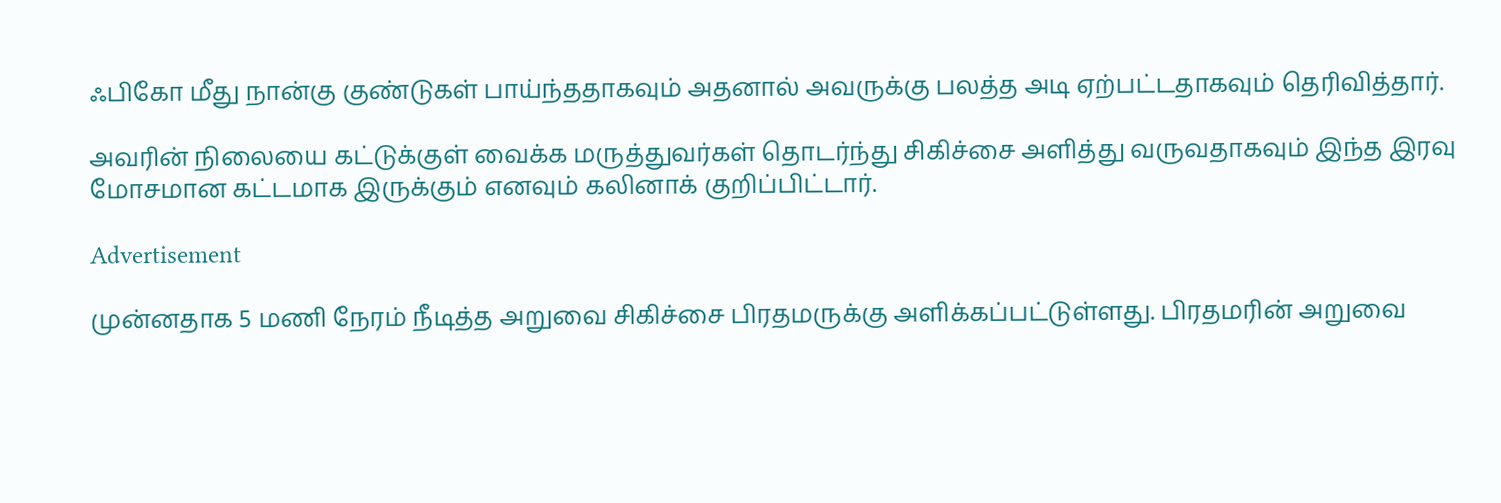ஃபிகோ மீது நான்கு குண்டுகள் பாய்ந்ததாகவும் அதனால் அவருக்கு பலத்த அடி ஏற்பட்டதாகவும் தெரிவித்தார்.

அவரின் நிலையை கட்டுக்குள் வைக்க மருத்துவர்கள் தொடர்ந்து சிகிச்சை அளித்து வருவதாகவும் இந்த இரவு மோசமான கட்டமாக இருக்கும் எனவும் கலினாக் குறிப்பிட்டார்.

Advertisement

முன்னதாக 5 மணி நேரம் நீடித்த அறுவை சிகிச்சை பிரதமருக்கு அளிக்கப்பட்டுள்ளது. பிரதமரின் அறுவை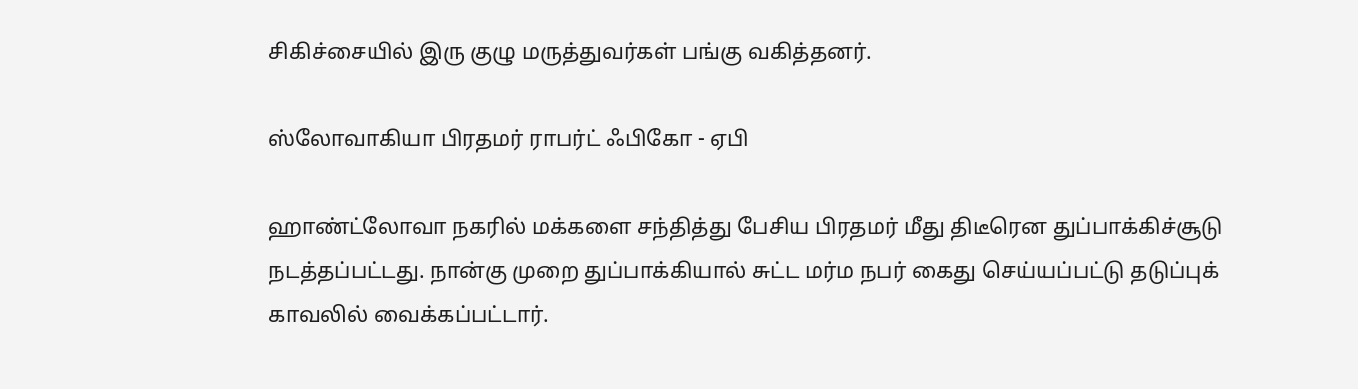சிகிச்சையில் இரு குழு மருத்துவர்கள் பங்கு வகித்தனர்.

ஸ்லோவாகியா பிரதமர் ராபர்ட் ஃபிகோ - ஏபி

ஹாண்ட்லோவா நகரில் மக்களை சந்தித்து பேசிய பிரதமர் மீது திடீரென துப்பாக்கிச்சூடு நடத்தப்பட்டது. நான்கு முறை துப்பாக்கியால் சுட்ட மர்ம நபர் கைது செய்யப்பட்டு தடுப்புக் காவலில் வைக்கப்பட்டார்.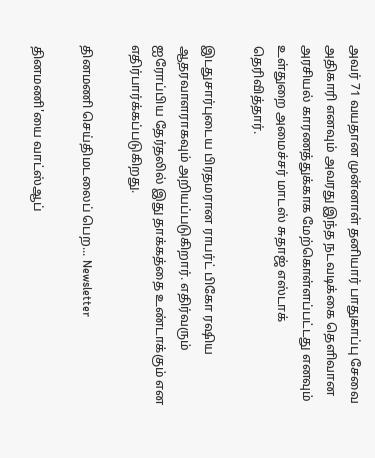அவர் 71 வயதான முன்னாள் தனியார் பாதுகாப்பு சேவை அதிகாரி எனவும் அவரது இந்த நடவடிக்கை தெளிவான அரசியல் காரணத்துக்காக மேற்கொள்ளப்பட்டது எனவும் உள்துறை அமைச்சர் மாடஸ் சுதாஜ் எஸ்டாக் தெரிவித்தார்.

இடதுசார்புடைய பிரதமரான ராபர்ட் பிகோ ரஷிய ஆதரவாளராகவும் அறியப்படுகிறார். எதிர்வரும் ஐரோப்பிய தேர்தலில் இது தாக்கத்தை உண்டாக்கும் என எதிர்பார்க்கப்படுகிறது.

தினமணி செய்திமடலைப் பெற... Newsletter

தினமணி'யை வாட்ஸ்ஆப்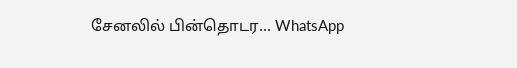சேனலில் பின்தொடர... WhatsApp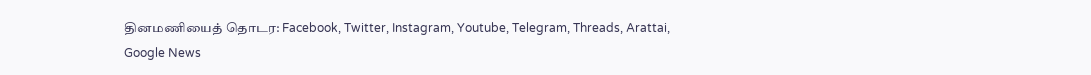தினமணியைத் தொடர: Facebook, Twitter, Instagram, Youtube, Telegram, Threads, Arattai, Google News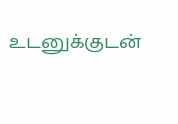உடனுக்குடன்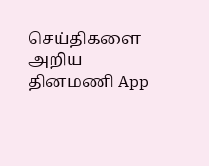செய்திகளை அறிய தினமணி App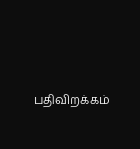பதிவிறக்கம்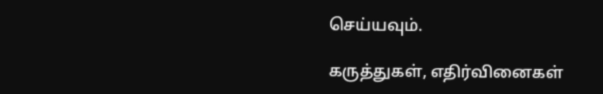செய்யவும்.

கருத்துகள், எதிர்வினைகள்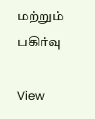மற்றும் பகிர்வு

View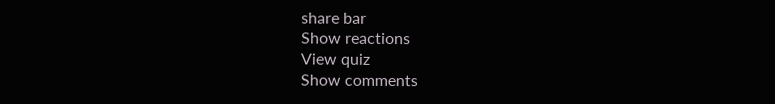share bar
Show reactions
View quiz
Show comments